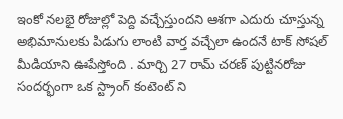ఇంకో నలభై రోజుల్లో పెద్ది వచ్చేస్తుందని ఆశగా ఎదురు చూస్తున్న అభిమానులకు పిడుగు లాంటి వార్త వచ్చేలా ఉందనే టాక్ సోషల్ మీడియాని ఊపేస్తోంది . మార్చి 27 రామ్ చరణ్ పుట్టినరోజు సందర్భంగా ఒక స్ట్రాంగ్ కంటెంట్ ని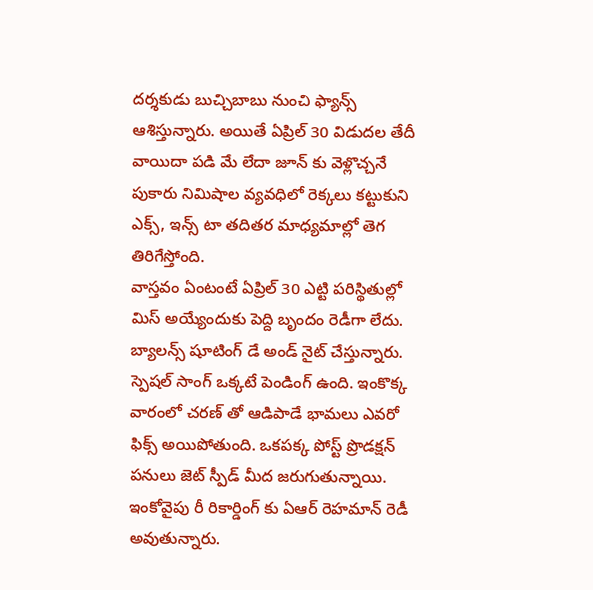దర్శకుడు బుచ్చిబాబు నుంచి ఫ్యాన్స్ ఆశిస్తున్నారు. అయితే ఏప్రిల్ 30 విడుదల తేదీ వాయిదా పడి మే లేదా జూన్ కు వెళ్లొచ్చనే పుకారు నిమిషాల వ్యవధిలో రెక్కలు కట్టుకుని ఎక్స్, ఇన్స్ టా తదితర మాధ్యమాల్లో తెగ తిరిగేస్తోంది.
వాస్తవం ఏంటంటే ఏప్రిల్ 30 ఎట్టి పరిస్థితుల్లో మిస్ అయ్యేందుకు పెద్ది బృందం రెడీగా లేదు. బ్యాలన్స్ షూటింగ్ డే అండ్ నైట్ చేస్తున్నారు. స్పెషల్ సాంగ్ ఒక్కటే పెండింగ్ ఉంది. ఇంకొక్క వారంలో చరణ్ తో ఆడిపాడే భామలు ఎవరో ఫిక్స్ అయిపోతుంది. ఒకపక్క పోస్ట్ ప్రొడక్షన్ పనులు జెట్ స్పీడ్ మీద జరుగుతున్నాయి. ఇంకోవైపు రీ రికార్డింగ్ కు ఏఆర్ రెహమాన్ రెడీ అవుతున్నారు.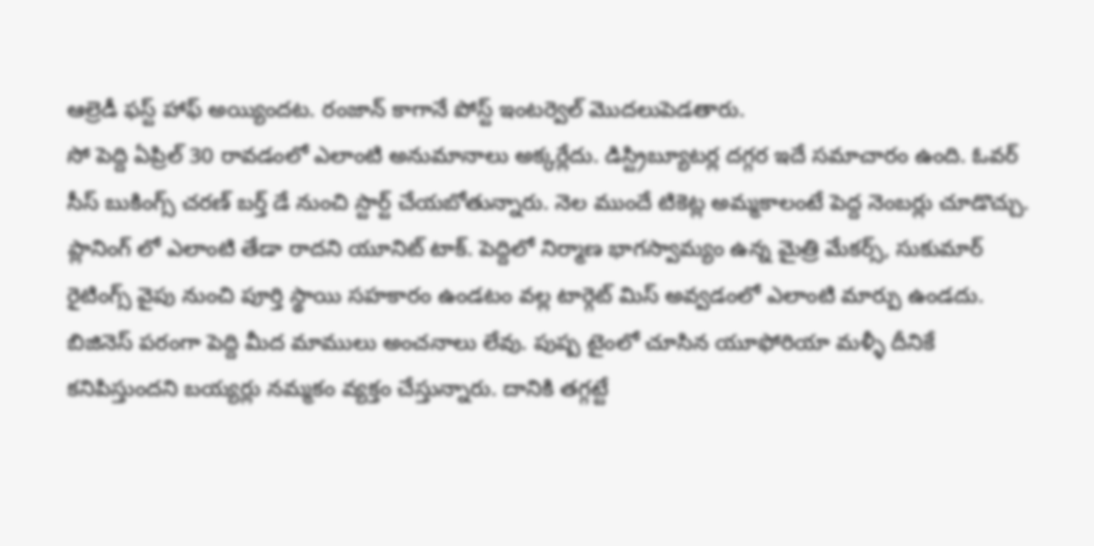ఆల్రెడీ ఫస్ట్ హాఫ్ అయ్యిందట. రంజాన్ కాగానే పోస్ట్ ఇంటర్వెల్ మొదలుపెడతారు.
సో పెద్ది ఏప్రిల్ 30 రావడంలో ఎలాంటి అనుమానాలు అక్కర్లేదు. డిస్ట్రిబ్యూటర్ల దగ్గర ఇదే సమాచారం ఉంది. ఓవర్ సీస్ బుకింగ్స్ చరణ్ బర్త్ డే నుంచి స్టార్ట్ చేయబోతున్నారు. నెల ముందే టికెట్ల అమ్మకాలంటే పెద్ద నెంబర్లు చూడొచ్చు. ప్లానింగ్ లో ఎలాంటి తేడా రాదని యూనిట్ టాక్. పెద్దిలో నిర్మాణ భాగస్వామ్యం ఉన్న మైత్రి మేకర్స్, సుకుమార్ రైటింగ్స్ వైపు నుంచి పూర్తి స్థాయి సహకారం ఉండటం వల్ల టార్గెట్ మిస్ అవ్వడంలో ఎలాంటి మార్పు ఉండదు.
బిజినెస్ పరంగా పెద్ది మీద మాములు అంచనాలు లేవు. పుష్ప టైంలో చూసిన యూఫోరియా మళ్ళీ దీనికే కనిపిస్తుందని బయ్యర్లు నమ్మకం వ్యక్తం చేస్తున్నారు. దానికి తగ్గట్టే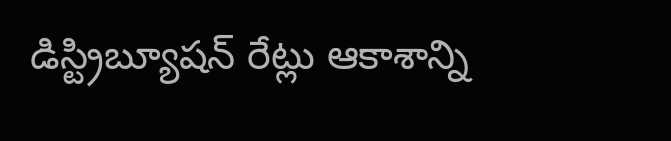డిస్ట్రిబ్యూషన్ రేట్లు ఆకాశాన్ని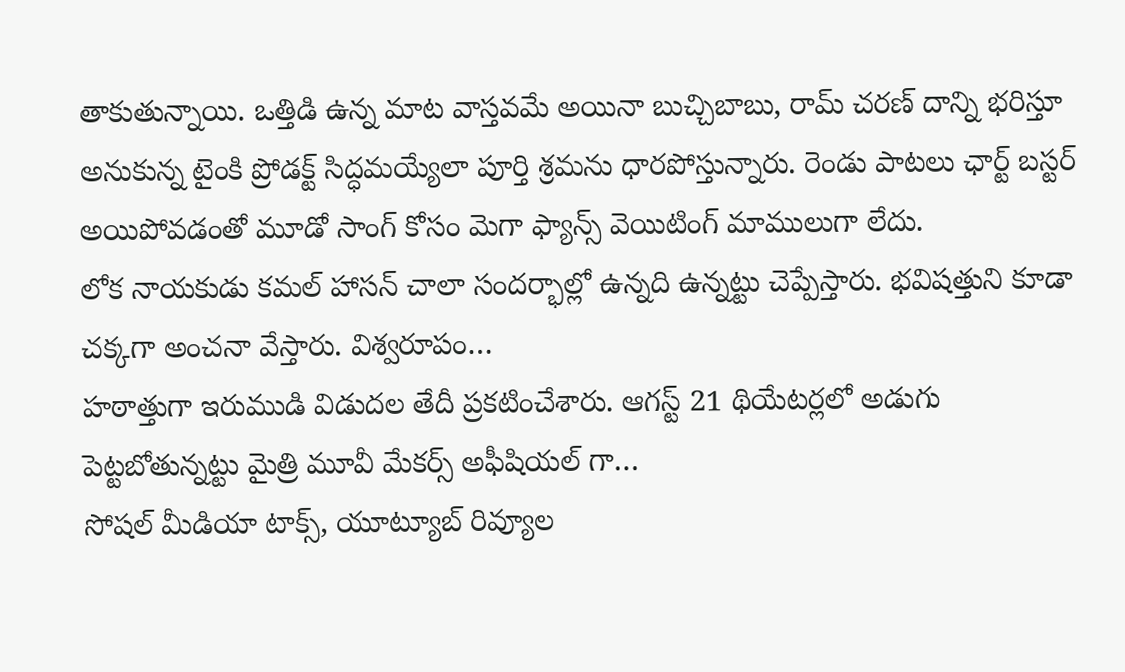తాకుతున్నాయి. ఒత్తిడి ఉన్న మాట వాస్తవమే అయినా బుచ్చిబాబు, రామ్ చరణ్ దాన్ని భరిస్తూ అనుకున్న టైంకి ప్రోడక్ట్ సిద్ధమయ్యేలా పూర్తి శ్రమను ధారపోస్తున్నారు. రెండు పాటలు ఛార్ట్ బస్టర్ అయిపోవడంతో మూడో సాంగ్ కోసం మెగా ఫ్యాన్స్ వెయిటింగ్ మాములుగా లేదు.
లోక నాయకుడు కమల్ హాసన్ చాలా సందర్భాల్లో ఉన్నది ఉన్నట్టు చెప్పేస్తారు. భవిషత్తుని కూడా చక్కగా అంచనా వేస్తారు. విశ్వరూపం…
హఠాత్తుగా ఇరుముడి విడుదల తేదీ ప్రకటించేశారు. ఆగస్ట్ 21 థియేటర్లలో అడుగు పెట్టబోతున్నట్టు మైత్రి మూవీ మేకర్స్ అఫీషియల్ గా…
సోషల్ మీడియా టాక్స్, యూట్యూబ్ రివ్యూల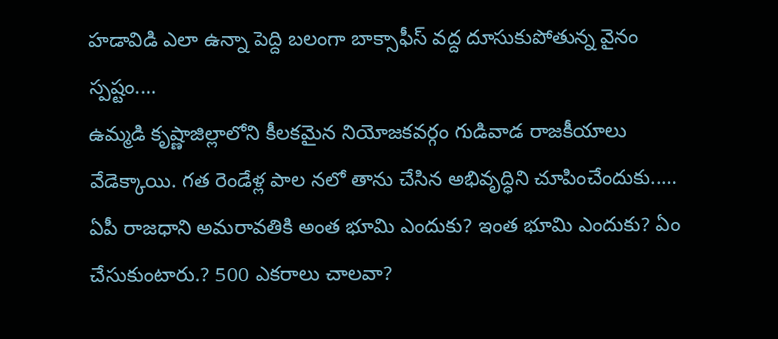హడావిడి ఎలా ఉన్నా పెద్ది బలంగా బాక్సాఫీస్ వద్ద దూసుకుపోతున్న వైనం స్పష్టం.…
ఉమ్మడి కృష్ణాజిల్లాలోని కీలకమైన నియోజకవర్గం గుడివాడ రాజకీయాలు వేడెక్కాయి. గత రెండేళ్ల పాల నలో తాను చేసిన అభివృద్ధిని చూపించేందుకు..…
ఏపీ రాజధాని అమరావతికి అంత భూమి ఎందుకు? ఇంత భూమి ఎందుకు? ఏం చేసుకుంటారు.? 500 ఎకరాలు చాలవా?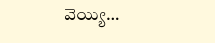వెయ్యి…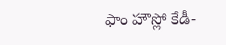ఫాం హౌస్లో కేడీ-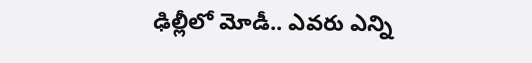ఢిల్లీలో మోడీ.. ఎవరు ఎన్ని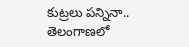కుట్రలు పన్నినా.. తెలంగాణలో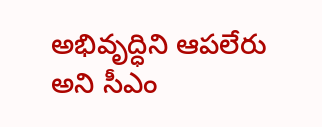అభివృద్ధిని ఆపలేరు అని సీఎం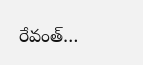రేవంత్…